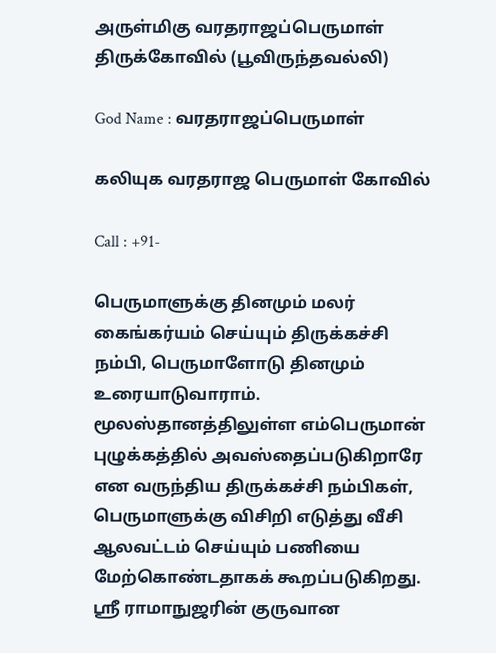அருள்மிகு வரதராஜப்பெருமாள் திருக்கோவில் (பூவிருந்தவல்லி)

God Name : வரதராஜப்பெருமாள்

கலியுக வரதராஜ பெருமாள் கோவில்

Call : +91-

பெருமாளுக்கு தினமும் மலர் கைங்கர்யம் செய்யும் திருக்கச்சி நம்பி, பெருமாளோடு தினமும் உரையாடுவாராம். மூலஸ்தானத்திலுள்ள எம்பெருமான் புழுக்கத்தில் அவஸ்தைப்படுகிறாரே என வருந்திய திருக்கச்சி நம்பிகள், பெருமாளுக்கு விசிறி எடுத்து வீசி ஆலவட்டம் செய்யும் பணியை மேற்கொண்டதாகக் கூறப்படுகிறது. ஸ்ரீ ராமாநுஜரின் குருவான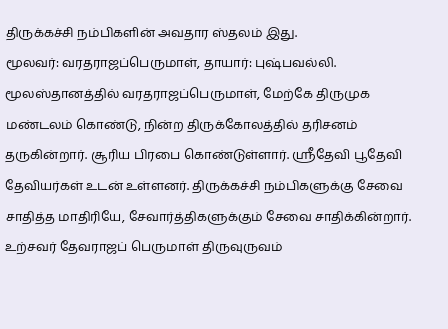திருக்கச்சி நம்பிகளின் அவதார ஸ்தலம் இது.
மூலவர்: வரதராஜப்பெருமாள், தாயார்: புஷ்பவல்லி. மூலஸ்தானத்தில் வரதராஜப்பெருமாள், மேற்கே திருமுக மண்டலம் கொண்டு, நின்ற திருக்கோலத்தில் தரிசனம் தருகின்றார். சூரிய பிரபை கொண்டுள்ளார். ஸ்ரீதேவி பூதேவி தேவியர்கள் உடன் உள்ளனர். திருக்கச்சி நம்பிகளுக்கு சேவை சாதித்த மாதிரியே, சேவார்த்திகளுக்கும் சேவை சாதிக்கின்றார். உற்சவர் தேவராஜப் பெருமாள் திருவுருவம்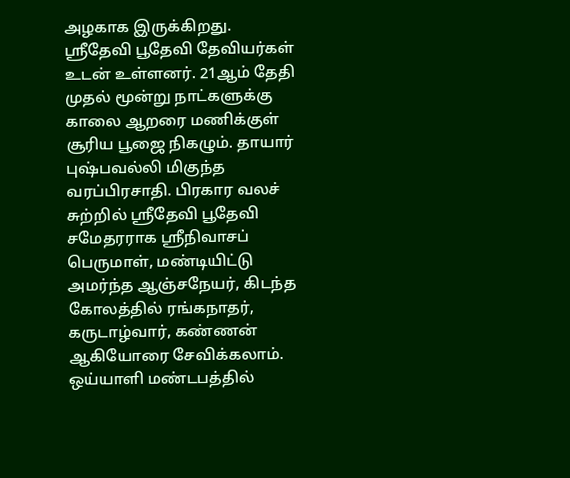அழகாக இருக்கிறது. ஸ்ரீதேவி பூதேவி தேவியர்கள் உடன் உள்ளனர். 21ஆம் தேதி முதல் மூன்று நாட்களுக்கு காலை ஆறரை மணிக்குள் சூரிய பூஜை நிகழும். தாயார் புஷ்பவல்லி மிகுந்த வரப்பிரசாதி. பிரகார வலச் சுற்றில் ஸ்ரீதேவி பூதேவி சமேதரராக ஸ்ரீநிவாசப் பெருமாள், மண்டியிட்டு அமர்ந்த ஆஞ்சநேயர், கிடந்த கோலத்தில் ரங்கநாதர், கருடாழ்வார், கண்ணன் ஆகியோரை சேவிக்கலாம். ஒய்யாளி மண்டபத்தில்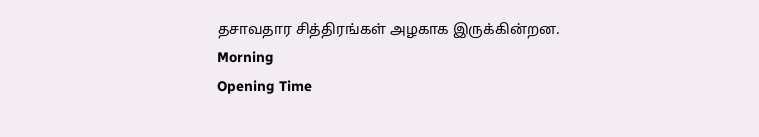தசாவதார சித்திரங்கள் அழகாக இருக்கின்றன.
Morning
Opening Time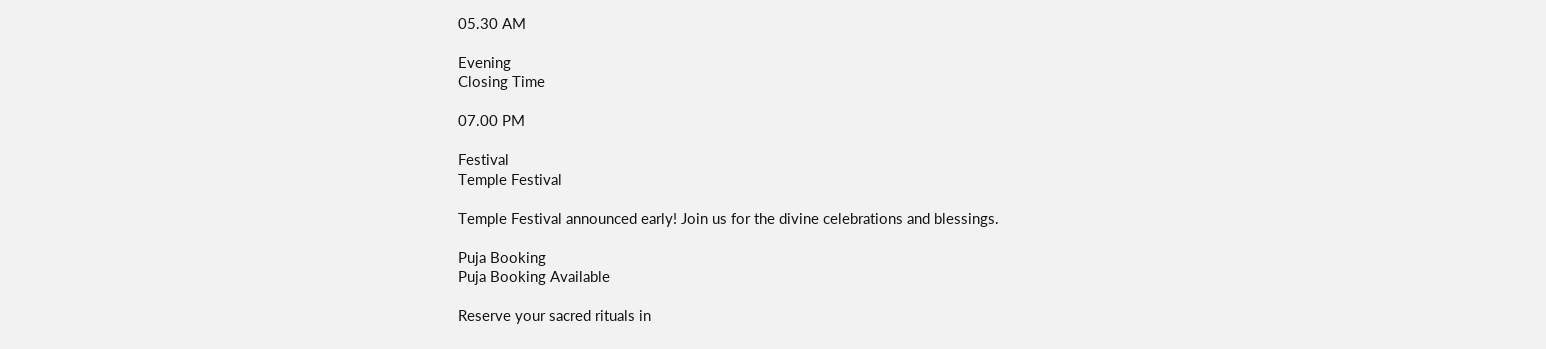05.30 AM

Evening
Closing Time

07.00 PM

Festival
Temple Festival

Temple Festival announced early! Join us for the divine celebrations and blessings.

Puja Booking
Puja Booking Available

Reserve your sacred rituals in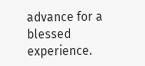advance for a blessed experience.